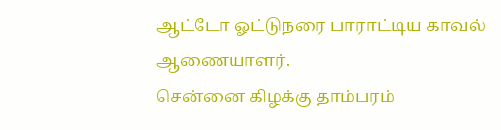ஆட்டோ ஓட்டுநரை பாராட்டிய காவல் ஆணையாளர்.
சென்னை கிழக்கு தாம்பரம்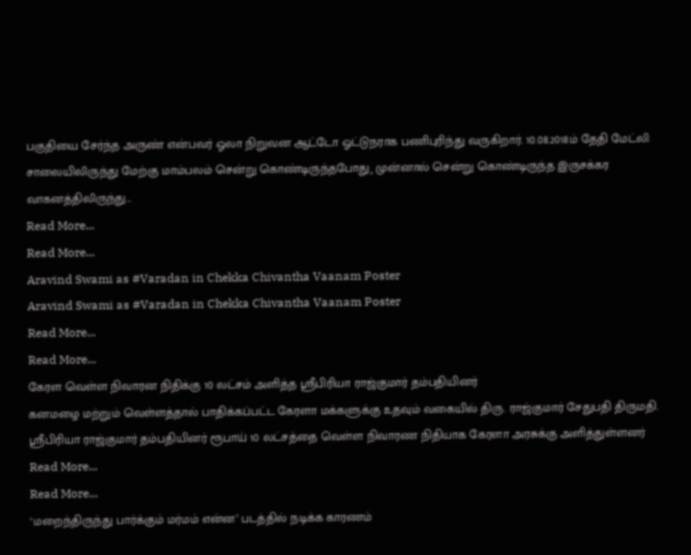பகுதியை சேர்ந்த அருண் என்பவர் ஓலா நிறுவன ஆட்டோ ஓட்டுநராக பணிபுரிந்து வருகிறார். 10.08.2018ம் தேதி மேட்லி சாலையிலிருந்து மேற்கு மாம்பலம் சென்று கொண்டிருந்தபோது¸ முன்னால் சென்று கொண்டிருந்த இருசக்கர வாகனத்திலிருந்து…
Read More...
Read More...
Aravind Swami as #Varadan in Chekka Chivantha Vaanam Poster
Aravind Swami as #Varadan in Chekka Chivantha Vaanam Poster
Read More...
Read More...
கேரள வெள்ள நிவாரன நிதிக்கு 10 லட்சம் அளித்த ஸ்ரீபிரியா ராஜ்குமார் தம்பதியினர்
கனமழை மற்றும் வெள்ளத்தால் பாதிக்கப்பட்ட கேரளா மக்களுக்கு உதவும் வகையில் திரு. ராஜ்குமார் சேதுபதி திருமதி. ஸ்ரீபிரியா ராஜ்குமார் தம்பதியினர் ரூபாய் 10 லட்சத்தை வெள்ள நிவாரண நிதியாக கேரளா அரசுக்கு அளித்துள்ளனர்
Read More...
Read More...
‘மறைந்திருந்து பார்க்கும் மர்மம் என்ன’ படத்தில் நடிக்க காரணம்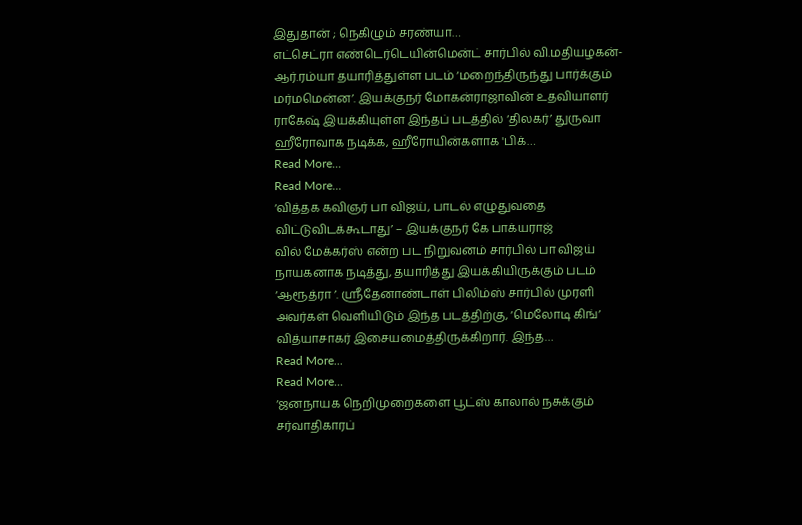இதுதான் ; நெகிழும் சரண்யா…
எட்செட்ரா எண்டெர்டெயின்மென்ட் சார்பில் வி.மதியழகன்-ஆர்.ரம்யா தயாரித்துள்ள படம் ‘மறைந்திருந்து பார்க்கும் மர்மமென்ன’. இயக்குநர் மோகன்ராஜாவின் உதவியாளர் ராகேஷ் இயக்கியுள்ள இந்தப் படத்தில் ‘திலகர்’ துருவா ஹீரோவாக நடிக்க, ஹீரோயின்களாக 'பிக்…
Read More...
Read More...
‘வித்தக கவிஞர் பா விஜய், பாடல் எழுதுவதை விட்டுவிடக்கூடாது’ – இயக்குநர் கே பாக்யராஜ்
வில் மேக்கர்ஸ் என்ற பட நிறுவனம் சார்பில் பா விஜய் நாயகனாக நடித்து, தயாரித்து இயக்கியிருக்கும் படம் ‘ஆரூத்ரா ’. ஸ்ரீதேனாண்டாள் பிலிம்ஸ் சார்பில் முரளி அவர்கள் வெளியிடும் இந்த படத்திற்கு, ‘மெலோடி கிங்’ வித்யாசாகர் இசையமைத்திருக்கிறார். இந்த…
Read More...
Read More...
‘ஜனநாயக நெறிமுறைகளை பூட்ஸ் காலால் நசுக்கும் சர்வாதிகாரப்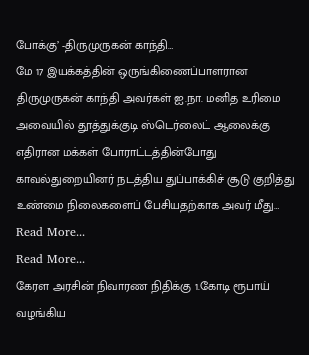போக்கு’ -திருமுருகன் காந்தி…
மே 17 இயக்கத்தின் ஒருங்கிணைப்பாளரான திருமுருகன் காந்தி அவர்கள் ஐ.நா. மனித உரிமை அவையில் தூத்துக்குடி ஸ்டெர்லைட் ஆலைக்கு எதிரான மக்கள் போராட்டத்தின்போது காவல்துறையினர் நடத்திய துப்பாக்கிச் சூடு குறித்து உண்மை நிலைகளைப் பேசியதற்காக அவர் மீது…
Read More...
Read More...
கேரள அரசின் நிவாரண நிதிக்கு 1.கோடி ரூபாய் வழங்கிய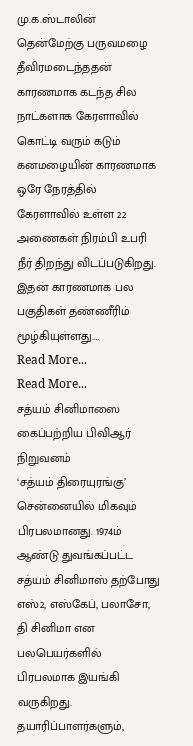மு.க.ஸ்டாலின்
தென்மேற்கு பருவமழை தீவிரமடைந்ததன் காரணமாக கடந்த சில நாட்களாக கேரளாவில் கொட்டி வரும் கடும் கனமழையின் காரணமாக ஒரே நேரத்தில் கேரளாவில் உள்ள 22 அணைகள் நிரம்பி உபரி நீர் திறந்து விடப்படுகிறது. இதன் காரணமாக பல பகுதிகள் தண்ணீரிம் மூழ்கியுள்ளது.…
Read More...
Read More...
சத்யம் சினிமாஸை கைப்பற்றிய பிவிஆர் நிறுவனம்
‘சத்யம் திரையுரங்கு’ சென்னையில் மிகவும் பிரபலமானது. 1974ம் ஆண்டு துவங்கப்பட்ட சத்யம் சினிமாஸ் தற்போது எஸ்2, எஸ்கேப், பலாசோ, தி சினிமா என பலபெயர்களில் பிரபலமாக இயங்கி வருகிறது. தயாரிப்பாளர்களும்,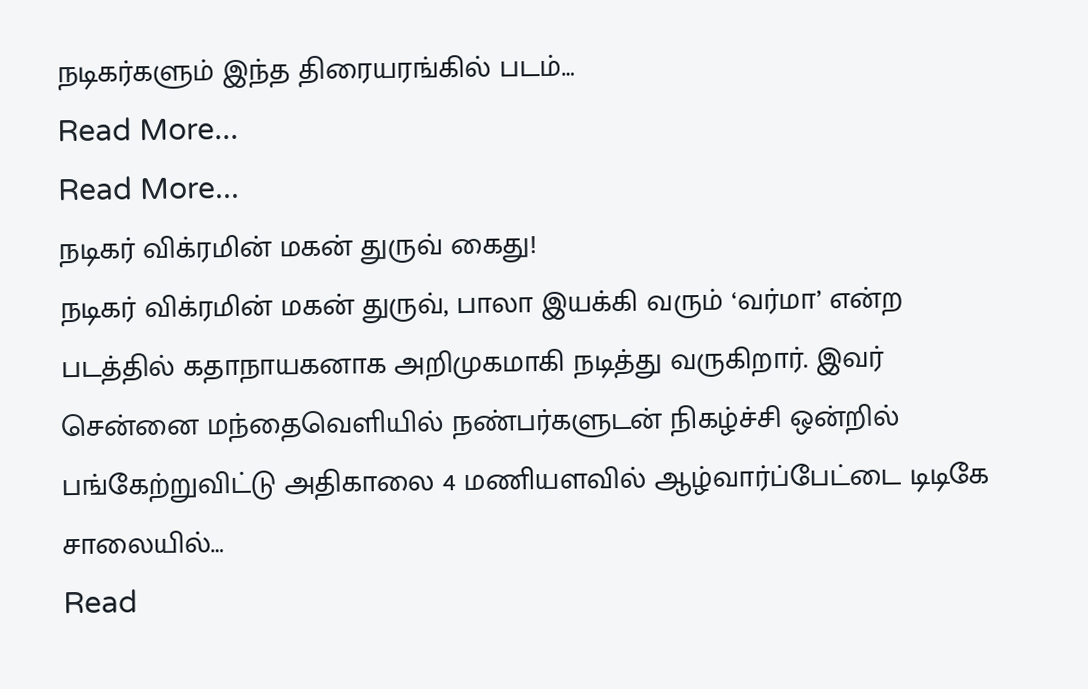நடிகர்களும் இந்த திரையரங்கில் படம்…
Read More...
Read More...
நடிகர் விக்ரமின் மகன் துருவ் கைது!
நடிகர் விக்ரமின் மகன் துருவ், பாலா இயக்கி வரும் ‘வர்மா’ என்ற படத்தில் கதாநாயகனாக அறிமுகமாகி நடித்து வருகிறார். இவர்
சென்னை மந்தைவெளியில் நண்பர்களுடன் நிகழ்ச்சி ஒன்றில் பங்கேற்றுவிட்டு அதிகாலை 4 மணியளவில் ஆழ்வார்ப்பேட்டை டிடிகே சாலையில்…
Read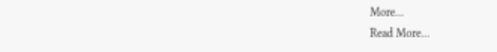More...
Read More...